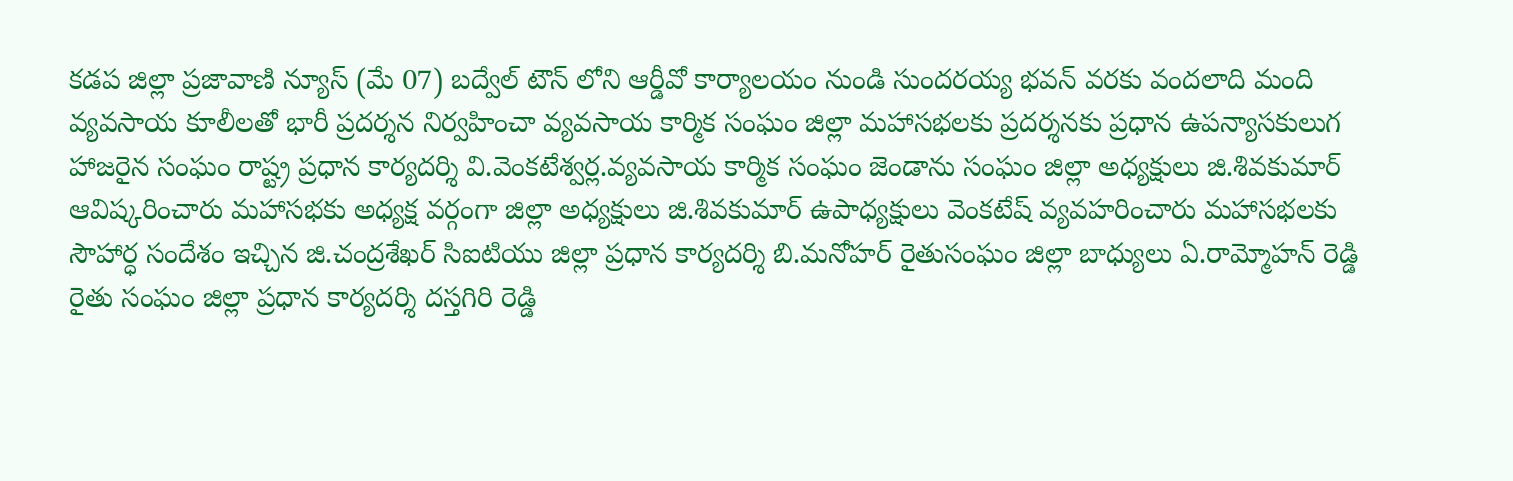కడప జిల్లా ప్రజావాణి న్యూస్ (మే 07) బద్వేల్ టౌన్ లోని ఆర్డీవో కార్యాలయం నుండి సుందరయ్య భవన్ వరకు వందలాది మంది వ్యవసాయ కూలీలతో భారీ ప్రదర్శన నిర్వహించా వ్యవసాయ కార్మిక సంఘం జిల్లా మహాసభలకు ప్రదర్శనకు ప్రధాన ఉపన్యాసకులుగ హాజరైన సంఘం రాష్ట్ర ప్రధాన కార్యదర్శి వి.వెంకటేశ్వర్ల.వ్యవసాయ కార్మిక సంఘం జెండాను సంఘం జిల్లా అధ్యక్షులు జి.శివకుమార్ ఆవిష్కరించారు మహాసభకు అధ్యక్ష వర్గంగా జిల్లా అధ్యక్షులు జి.శివకుమార్ ఉపాధ్యక్షులు వెంకటేష్ వ్యవహరించారు మహాసభలకు సౌహార్ధ సందేశం ఇచ్చిన జి.చంద్రశేఖర్ సిఐటియు జిల్లా ప్రధాన కార్యదర్శి బి.మనోహర్ రైతుసంఘం జిల్లా బాధ్యులు ఏ.రామ్మోహన్ రెడ్డి రైతు సంఘం జిల్లా ప్రధాన కార్యదర్శి దస్తగిరి రెడ్డి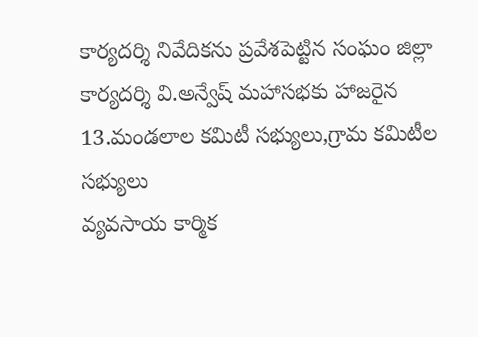కార్యదర్శి నివేదికను ప్రవేశపెట్టిన సంఘం జిల్లా కార్యదర్శి వి.అన్వేష్ మహాసభకు హాజరైన 13.మండలాల కమిటీ సభ్యులు,గ్రామ కమిటీల సభ్యులు
వ్యవసాయ కార్మిక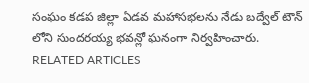సంఘం కడప జిల్లా ఏడవ మహాసభలను నేడు బద్వేల్ టౌన్ లోని సుందరయ్య భవన్లో ఘనంగా నిర్వహించారు.
RELATED ARTICLES